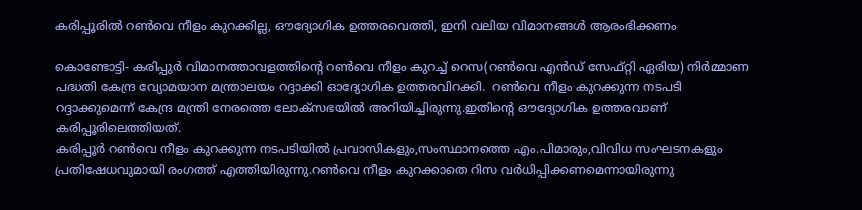കരിപ്പൂരില്‍ റണ്‍വെ നീളം കുറക്കില്ല, ഔദ്യോഗിക ഉത്തരവെത്തി, ഇനി വലിയ വിമാനങ്ങള്‍ ആരംഭിക്കണം

കൊണ്ടോട്ടി- കരിപ്പുര്‍ വിമാനത്താവളത്തിന്റെ റണ്‍വെ നീളം കുറച്ച് റെസ(റണ്‍വെ എന്‍ഡ് സേഫ്റ്റി ഏരിയ) നിര്‍മ്മാണ പദ്ധതി കേന്ദ്ര വ്യോമയാന മന്ത്രാലയം റദ്ദാക്കി ഓദ്യോഗിക ഉത്തരവിറക്കി.  റണ്‍വെ നീളം കുറക്കുന്ന നടപടി റദ്ദാക്കുമെന്ന് കേന്ദ്ര മന്ത്രി നേരത്തെ ലോക്‌സഭയില്‍ അറിയിച്ചിരുന്നു.ഇതിന്റെ ഔദ്യോഗിക ഉത്തരവാണ് കരിപ്പൂരിലെത്തിയത്.
കരിപ്പൂര്‍ റണ്‍വെ നീളം കുറക്കുന്ന നടപടിയില്‍ പ്രവാസികളും,സംസ്ഥാനത്തെ എം.പിമാരും,വിവിധ സംഘടനകളും പ്രതിഷേധവുമായി രംഗത്ത് എത്തിയിരുന്നു.റണ്‍വെ നീളം കുറക്കാതെ റിസ വര്‍ധിപ്പിക്കണമെന്നായിരുന്നു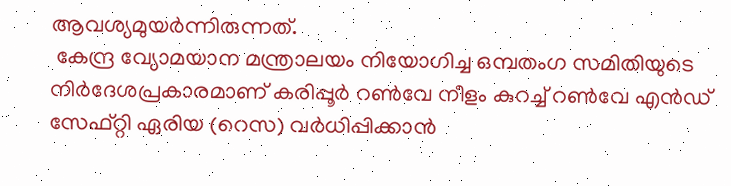ആവശ്യമുയര്‍ന്നിരുന്നത്.
 കേന്ദ്ര വ്യോമയാന മന്ത്രാലയം നിയോഗിച്ച ഒമ്പതംഗ സമിതിയുടെ നിര്‍ദേശപ്രകാരമാണ് കരിപ്പൂര്‍ റണ്‍വേ നീളം കുറച്ച് റണ്‍വേ എന്‍ഡ് സേഫ്റ്റി ഏരിയ (റെസ) വര്‍ധിപ്പിക്കാന്‍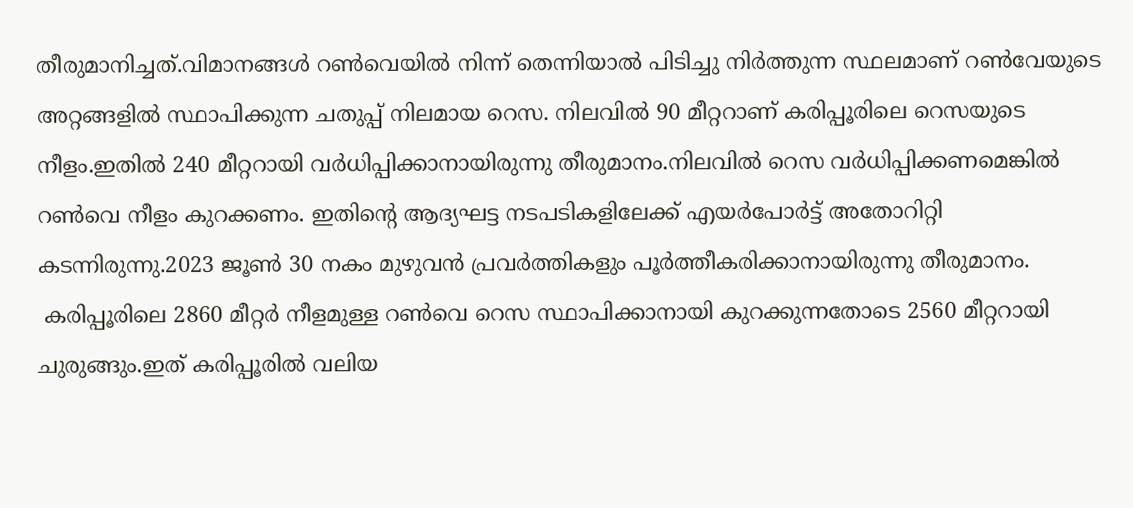തീരുമാനിച്ചത്.വിമാനങ്ങള്‍ റണ്‍വെയില്‍ നിന്ന് തെന്നിയാല്‍ പിടിച്ചു നിര്‍ത്തുന്ന സ്ഥലമാണ് റണ്‍വേയുടെ അറ്റങ്ങളില്‍ സ്ഥാപിക്കുന്ന ചതുപ്പ് നിലമായ റെസ. നിലവില്‍ 90 മീറ്ററാണ് കരിപ്പൂരിലെ റെസയുടെ നീളം.ഇതില്‍ 240 മീറ്ററായി വര്‍ധിപ്പിക്കാനായിരുന്നു തീരുമാനം.നിലവില്‍ റെസ വര്‍ധിപ്പിക്കണമെങ്കില്‍ റണ്‍വെ നീളം കുറക്കണം. ഇതിന്റെ ആദ്യഘട്ട നടപടികളിലേക്ക് എയര്‍പോര്‍ട്ട് അതോറിറ്റി കടന്നിരുന്നു.2023 ജൂണ്‍ 30 നകം മുഴുവന്‍ പ്രവര്‍ത്തികളും പൂര്‍ത്തീകരിക്കാനായിരുന്നു തീരുമാനം.
 കരിപ്പൂരിലെ 2860 മീറ്റര്‍ നീളമുള്ള റണ്‍വെ റെസ സ്ഥാപിക്കാനായി കുറക്കുന്നതോടെ 2560 മീറ്ററായി ചുരുങ്ങും.ഇത് കരിപ്പൂരില്‍ വലിയ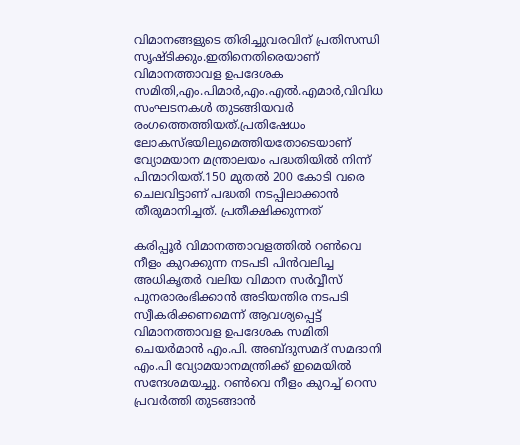വിമാനങ്ങളുടെ തിരിച്ചുവരവിന് പ്രതിസന്ധി സൃഷ്ടിക്കും.ഇതിനെതിരെയാണ് വിമാനത്താവള ഉപദേശക സമിതി,എം.പിമാര്‍,എം.എല്‍.എമാര്‍,വിവിധ സംഘടനകള്‍ തുടങ്ങിയവര്‍ രംഗത്തെത്തിയത്.പ്രതിഷേധം ലോകസ്ഭയിലുമെത്തിയതോടെയാണ് വ്യോമയാന മന്ത്രാലയം പദ്ധതിയില്‍ നിന്ന് പിന്മാറിയത്.150 മുതല്‍ 200 കോടി വരെ ചെലവിട്ടാണ് പദ്ധതി നടപ്പിലാക്കാന്‍ തീരുമാനിച്ചത്. പ്രതീക്ഷിക്കുന്നത്

കരിപ്പൂര്‍ വിമാനത്താവളത്തില്‍ റണ്‍വെ നീളം കുറക്കുന്ന നടപടി പിന്‍വലിച്ച അധികൃതര്‍ വലിയ വിമാന സര്‍വ്വീസ് പുനരാരംഭിക്കാന്‍ അടിയന്തിര നടപടി സ്വീകരിക്കണമെന്ന് ആവശ്യപ്പെട്ട് വിമാനത്താവള ഉപദേശക സമിതി ചെയര്‍മാന്‍ എം.പി. അബ്ദുസമദ് സമദാനി എം.പി വ്യോമയാനമന്ത്രിക്ക് ഇമെയില്‍ സന്ദേശമയച്ചു. റണ്‍വെ നീളം കുറച്ച് റെസ പ്രവര്‍ത്തി തുടങ്ങാന്‍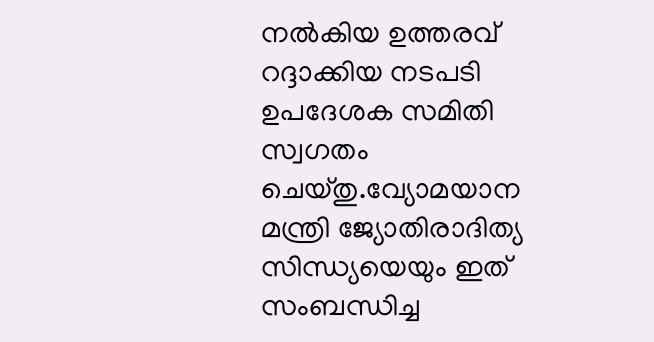നല്‍കിയ ഉത്തരവ് റദ്ദാക്കിയ നടപടി ഉപദേശക സമിതി സ്വഗതം ചെയ്തു.വ്യോമയാന മന്ത്രി ജ്യോതിരാദിത്യ സിന്ധ്യയെയും ഇത് സംബന്ധിച്ച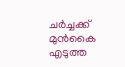ചര്‍ച്ചക്ക് മുന്‍കൈ എടുത്ത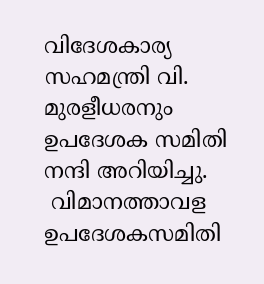വിദേശകാര്യ സഹമന്ത്രി വി. മുരളീധരനും ഉപദേശക സമിതി നന്ദി അറിയിച്ചു.
 വിമാനത്താവള ഉപദേശകസമിതി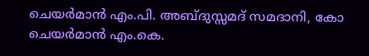ചെയര്‍മാന്‍ എം.പി. അബ്ദുസ്സമദ് സമദാനി, കോ ചെയര്‍മാന്‍ എം.കെ.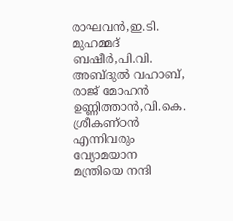രാഘവന്‍,ഇ.ടി. മുഹമ്മദ് ബഷീര്‍,പി.വി. അബ്ദുല്‍ വഹാബ്, രാജ് മോഹന്‍ ഉണ്ണിത്താന്‍,വി.കെ. ശ്രീകണ്ഠന്‍ എന്നിവരും വ്യോമയാന മന്ത്രിയെ നന്ദി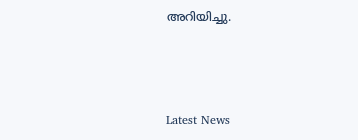അറിയിച്ചു.



Latest News